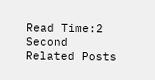Read Time:2 Second
Related Posts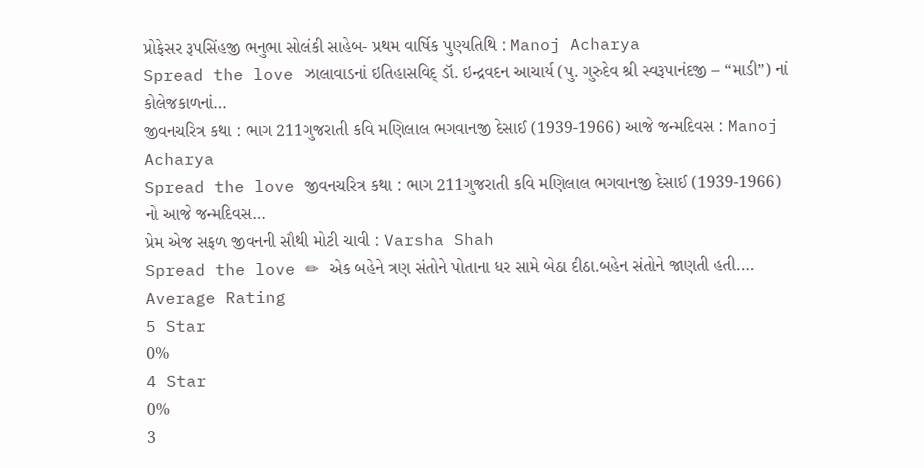પ્રોફેસર રૂપસિંહજી ભનુભા સોલંકી સાહેબ- પ્રથમ વાર્ષિક પુણ્યતિથિ : Manoj Acharya
Spread the love ઝાલાવાડનાં ઇતિહાસવિદ્ ડૉ. ઇન્દ્રવદન આચાર્ય (પુ. ગુરુદેવ શ્રી સ્વરૂપાનંદજી – “માડી”) નાં કોલેજકાળનાં…
જીવનચરિત્ર કથા : ભાગ 211ગુજરાતી કવિ મણિલાલ ભગવાનજી દેસાઈ (1939-1966) આજે જન્મદિવસ : Manoj Acharya
Spread the love જીવનચરિત્ર કથા : ભાગ 211ગુજરાતી કવિ મણિલાલ ભગવાનજી દેસાઈ (1939-1966) નો આજે જન્મદિવસ…
પ્રેમ એજ સફળ જીવનની સૌથી મોટી ચાવી : Varsha Shah
Spread the love ✏ એક બહેને ત્રણ સંતોને પોતાના ધર સામે બેઠા દીઠા.બહેન સંતોને જાણતી હતી.…
Average Rating
5 Star
0%
4 Star
0%
3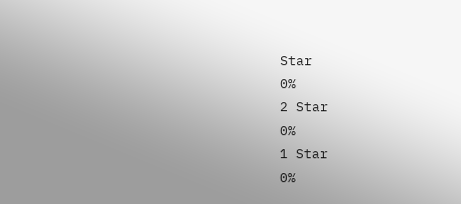Star
0%
2 Star
0%
1 Star
0%